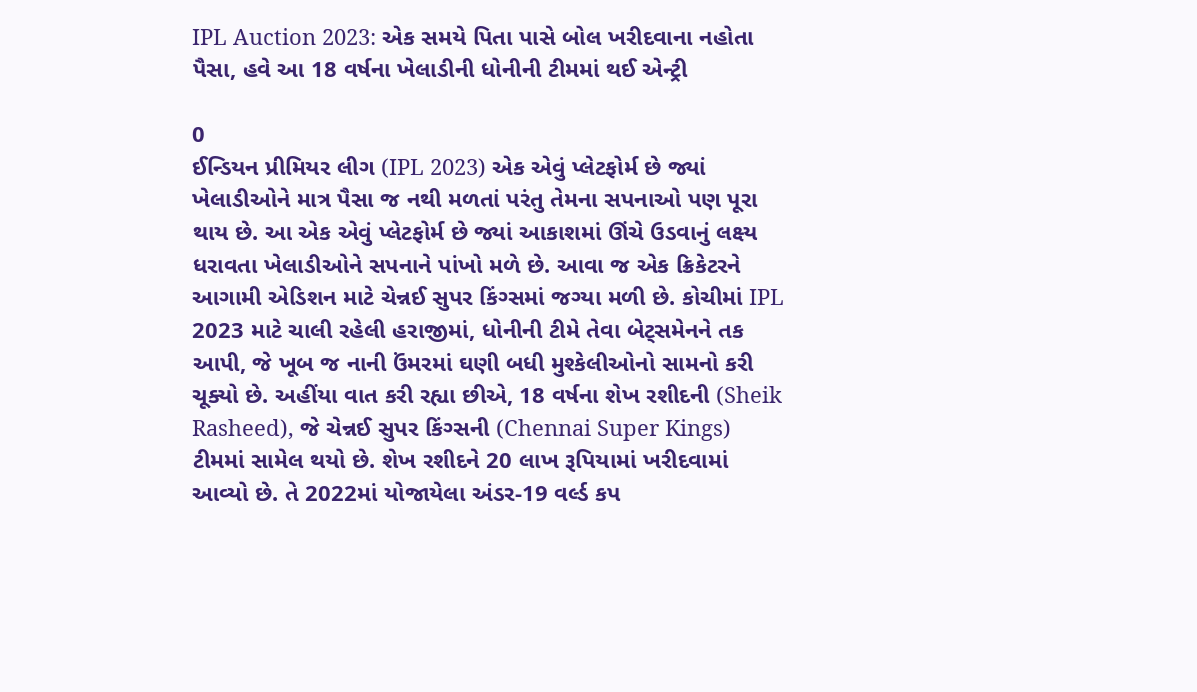IPL Auction 2023: એક સમયે પિતા પાસે બોલ ખરીદવાના નહોતા પૈસા, હવે આ 18 વર્ષના ખેલાડીની ધોનીની ટીમમાં થઈ એન્ટ્રી

0
ઈન્ડિયન પ્રીમિયર લીગ (IPL 2023) એક એવું પ્લેટફોર્મ છે જ્યાં ખેલાડીઓને માત્ર પૈસા જ નથી મળતાં પરંતુ તેમના સપનાઓ પણ પૂરા થાય છે. આ એક એવું પ્લેટફોર્મ છે જ્યાં આકાશમાં ઊંચે ઉડવાનું લક્ષ્ય ધરાવતા ખેલાડીઓને સપનાને પાંખો મળે છે. આવા જ એક ક્રિકેટરને આગામી એડિશન માટે ચેન્નઈ સુપર કિંગ્સમાં જગ્યા મળી છે. કોચીમાં IPL 2023 માટે ચાલી રહેલી હરાજીમાં, ધોનીની ટીમે તેવા બેટ્સમેનને તક આપી, જે ખૂબ જ નાની ઉંમરમાં ઘણી બધી મુશ્કેલીઓનો સામનો કરી ચૂક્યો છે. અહીંયા વાત કરી રહ્યા છીએ, 18 વર્ષના શેખ રશીદની (Sheik Rasheed), જે ચેન્નઈ સુપર કિંગ્સની (Chennai Super Kings) ટીમમાં સામેલ થયો છે. શેખ રશીદને 20 લાખ રૂપિયામાં ખરીદવામાં આવ્યો છે. તે 2022માં યોજાયેલા અંડર-19 વર્લ્ડ કપ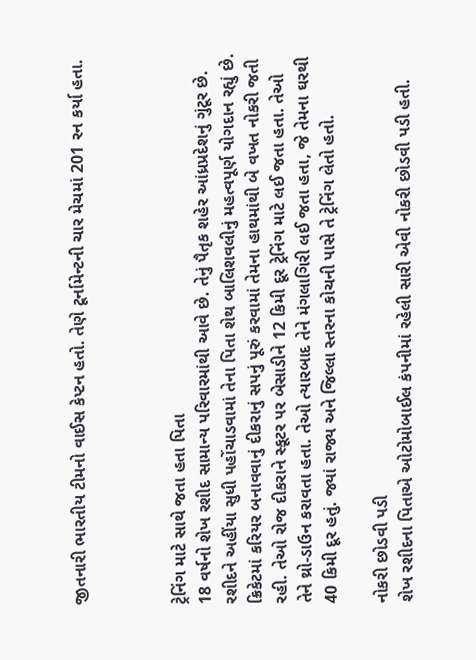જીતનારી ભારતીય ટીમનો વાઈસ કેપ્ટન હતો. તેણે ટૂર્નામેન્ટની ચાર મેચમાં 201 રન કર્યા હતા.



ટ્રેનિંગ માટે સાથે જતા હતા પિતા
18 વર્ષનો શેખ રશીદ સામાન્ય પરિવારમાંથી આવે છે. તેનું પૈતૃક શહેર આંધ્રપ્રદેશનું ગુંટૂર છે. રશીદને અહીંયા સુધી પહોંચાડવામાં તેના પિતા શેથ બાલિશવલીનું મહત્વપૂર્ણ યોગદાન રહ્યું છે. ક્રિકેટમાં કરિયર બનાવવાનું દીકરાનું સપનું પૂરું કરવામાં તેમના હાથમાંથી બે વખત નોકરી જતી રહી. તેઓ રોજ દીકરાને સ્કૂટર પર બેસાડીને 12 કિમી દૂર ટ્રેનિંગ માટે લઈ જતા હતા. તેઓ તેને થ્રો-ડાઉન કરાવતા હતા. તેઓ ત્યારબાદ તેને મંગલાગિરી લઈ જતા હતા, જે તેમના ઘરથી 40 કિમી દૂર હતું. જ્યાં રાજ્ય અને જિલ્લા સ્તરના કોચની પાસે તે ટ્રેનિંગ લેતો હતો.

નોકરી છોડવી પડી
શેખ રશીદના પિતાએ ઓટોમોબાઈલ કંપનીમાં રહેલી સારી એવી નોકરી છોડવી પડી હતી.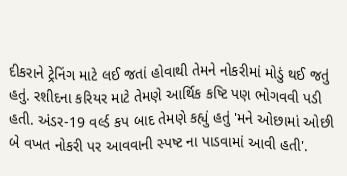દીકરાને ટ્રેનિંગ માટે લઈ જતાં હોવાથી તેમને નોકરીમાં મોડું થઈ જતું હતું. રશીદના કરિયર માટે તેમણે આર્થિક કષ્ટિ પણ ભોગવવી પડી હતી. અંડર-19 વર્લ્ડ કપ બાદ તેમણે કહ્યું હતું 'મને ઓછામાં ઓછી બે વખત નોકરી પર આવવાની સ્પષ્ટ ના પાડવામાં આવી હતી'.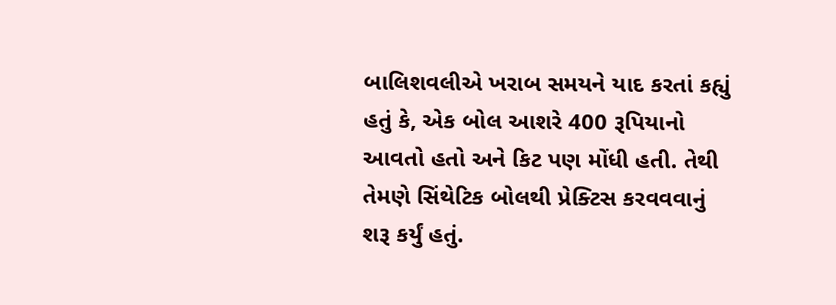બાલિશવલીએ ખરાબ સમયને યાદ કરતાં કહ્યું હતું કે, એક બોલ આશરે 400 રૂપિયાનો આવતો હતો અને કિટ પણ મોંધી હતી. તેથી તેમણે સિંથેટિક બોલથી પ્રેક્ટિસ કરવવવાનું શરૂ કર્યું હતું.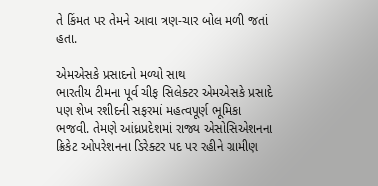તે કિંમત પર તેમને આવા ત્રણ-ચાર બોલ મળી જતાં હતા.

એમએસકે પ્રસાદનો મળ્યો સાથ
ભારતીય ટીમના પૂર્વ ચીફ સિલેક્ટર એમએસકે પ્રસાદે પણ શેખ રશીદની સફરમાં મહત્વપૂર્ણ ભૂમિકા ભજવી. તેમણે આંધ્રપ્રદેશમાં રાજ્ય એસોસિએશનના ક્રિકેટ ઓપરેશનના ડિરેક્ટર પદ પર રહીને ગ્રામીણ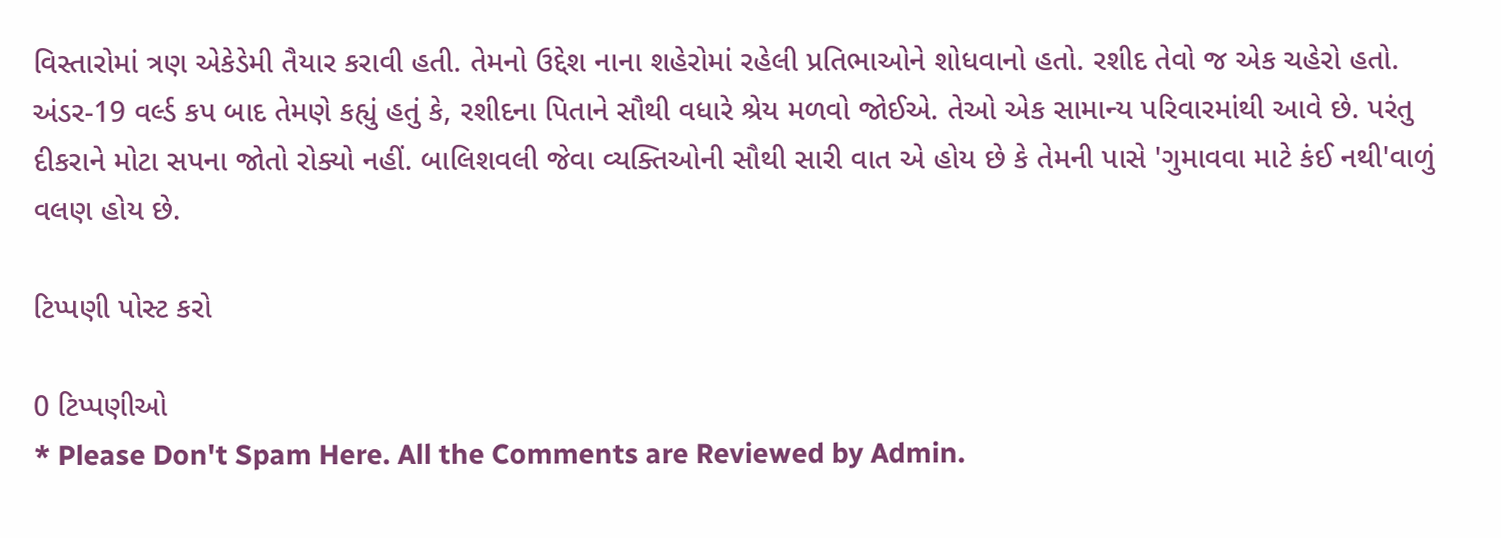વિસ્તારોમાં ત્રણ એકેડેમી તૈયાર કરાવી હતી. તેમનો ઉદ્દેશ નાના શહેરોમાં રહેલી પ્રતિભાઓને શોધવાનો હતો. રશીદ તેવો જ એક ચહેરો હતો. અંડર-19 વર્લ્ડ કપ બાદ તેમણે કહ્યું હતું કે, રશીદના પિતાને સૌથી વધારે શ્રેય મળવો જોઈએ. તેઓ એક સામાન્ય પરિવારમાંથી આવે છે. પરંતુ દીકરાને મોટા સપના જોતો રોક્યો નહીં. બાલિશવલી જેવા વ્યક્તિઓની સૌથી સારી વાત એ હોય છે કે તેમની પાસે 'ગુમાવવા માટે કંઈ નથી'વાળું વલણ હોય છે.

ટિપ્પણી પોસ્ટ કરો

0 ટિપ્પણીઓ
* Please Don't Spam Here. All the Comments are Reviewed by Admin.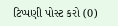ટિપ્પણી પોસ્ટ કરો (0)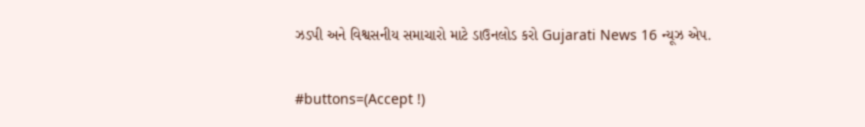ઝડપી અને વિશ્વસનીય સમાચારો માટે ડાઉનલોડ કરો Gujarati News 16 ન્યૂઝ એપ.

#buttons=(Accept !)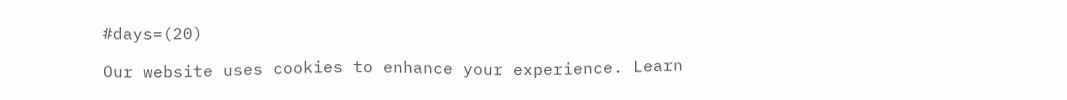#days=(20)

Our website uses cookies to enhance your experience. Learn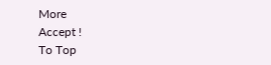More
Accept !
To Top